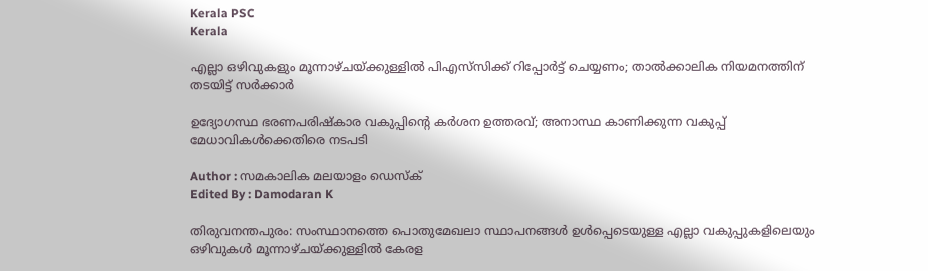Kerala PSC
Kerala

എല്ലാ ഒഴിവുകളും മൂന്നാഴ്‌ചയ്ക്കുള്ളിൽ പിഎസ്‌സിക്ക് റിപ്പോർട്ട് ചെയ്യണം; താൽക്കാലിക നിയമനത്തിന് തടയിട്ട് സർക്കാർ

ഉദ്യോഗസ്ഥ ഭരണപരിഷ്‌കാര വകുപ്പിന്റെ കർശന ഉത്തരവ്; അനാസ്ഥ കാണിക്കുന്ന വകുപ്പ് മേധാവികൾക്കെതിരെ നടപടി

Author : സമകാലിക മലയാളം ഡെസ്ക്
Edited By : Damodaran K

തിരുവനന്തപുരം: സംസ്ഥാനത്തെ പൊതുമേഖലാ സ്ഥാപനങ്ങൾ ഉൾപ്പെടെയുള്ള എല്ലാ വകുപ്പുകളിലെയും ഒഴിവുകൾ മൂന്നാഴ്ചയ്ക്കുള്ളിൽ കേരള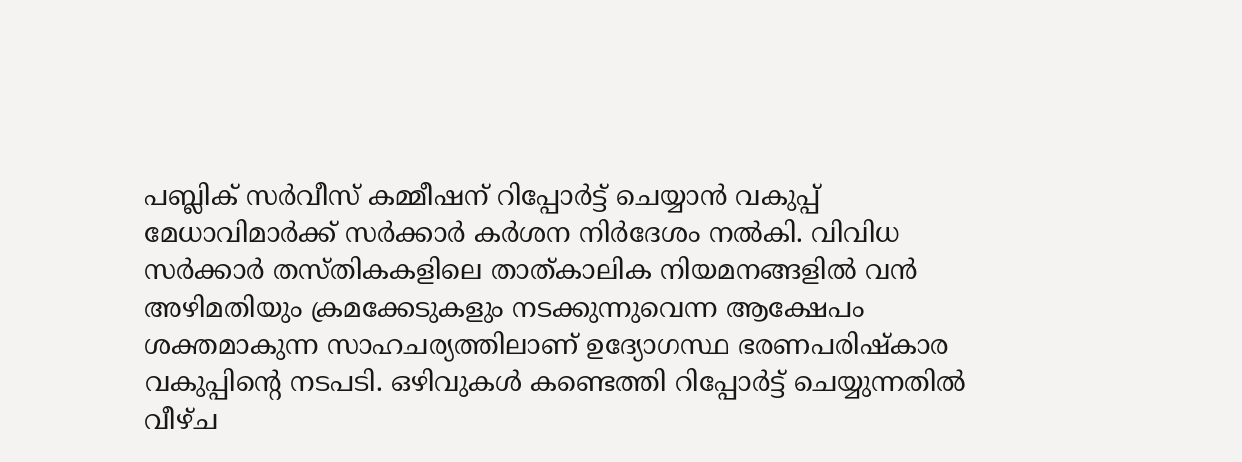പബ്ലിക് സർവീസ് കമ്മീഷന് റിപ്പോർട്ട് ചെയ്യാൻ വകുപ്പ് മേധാവിമാർക്ക് സർക്കാർ കർശന നിർദേശം നൽകി. വിവിധ സർക്കാർ തസ്തികകളിലെ താത്കാലിക നിയമനങ്ങളിൽ വൻ അഴിമതിയും ക്രമക്കേടുകളും നടക്കുന്നുവെന്ന ആക്ഷേപം ശക്തമാകുന്ന സാഹചര്യത്തിലാണ് ഉദ്യോഗസ്ഥ ഭരണപരിഷ്‌കാര വകുപ്പിന്റെ നടപടി. ഒഴിവുകൾ കണ്ടെത്തി റിപ്പോർട്ട് ചെയ്യുന്നതിൽ വീഴ്ച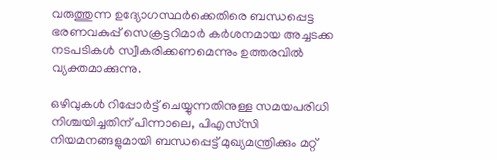വരുത്തുന്ന ഉദ്യോഗസ്ഥർക്കെതിരെ ബന്ധപ്പെട്ട ഭരണവകുപ്പ് സെക്രട്ടറിമാർ കർശനമായ അച്ചടക്ക നടപടികൾ സ്വീകരിക്കണമെന്നും ഉത്തരവിൽ വ്യക്തമാക്കുന്നു.

ഒഴിവുകൾ റിപ്പോർട്ട് ചെയ്യുന്നതിനുള്ള സമയപരിധി നിശ്ചയിച്ചതിന് പിന്നാലെ, പിഎസ്‌സി നിയമനങ്ങളുമായി ബന്ധപ്പെട്ട് മുഖ്യമന്ത്രിക്കും മറ്റ്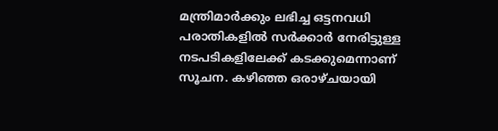മന്ത്രിമാർക്കും ലഭിച്ച ഒട്ടനവധി പരാതികളിൽ സർക്കാർ നേരിട്ടുള്ള നടപടികളിലേക്ക് കടക്കുമെന്നാണ് സൂചന. കഴിഞ്ഞ ഒരാഴ്ചയായി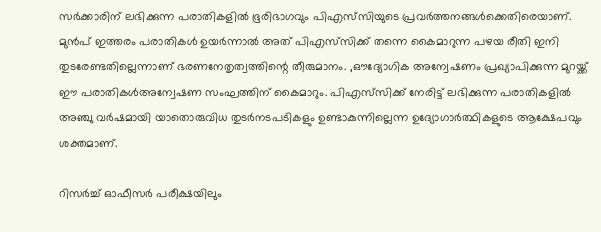സർക്കാരിന് ലഭിക്കുന്ന പരാതികളിൽ ഭൂരിഭാഗവും പിഎസ്‌സിയുടെ പ്രവർത്തനങ്ങൾക്കെതിരെയാണ്. മുൻപ് ഇത്തരം പരാതികൾ ഉയർന്നാൽ അത് പിഎസ്‌സിക്ക് തന്നെ കൈമാറുന്ന പഴയ രീതി ഇനി തുടരേണ്ടതില്ലെന്നാണ് ഭരണനേതൃത്വത്തിന്റെ തീരുമാനം. ,ഔദ്യോഗിക അന്വേഷണം പ്രഖ്യാപിക്കുന്ന മുറയ്ക്ക് ഈ പരാതികൾഅന്വേഷണ സംഘത്തിന് കൈമാറും. പിഎസ്‌സിക്ക് നേരിട്ട് ലഭിക്കുന്ന പരാതികളിൽ അഞ്ചു വർഷമായി യാതൊരുവിധ തുടർനടപടികളും ഉണ്ടാകുന്നില്ലെന്ന ഉദ്യോഗാർത്ഥികളുടെ ആക്ഷേപവും ശക്തമാണ്.

റിസർച്ച് ഓഫീസർ പരീക്ഷയിലും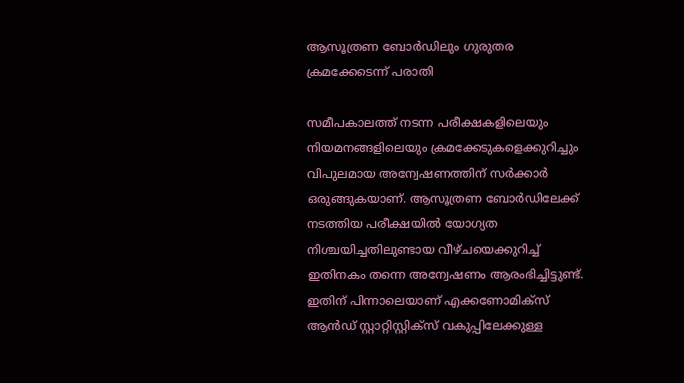ആസൂത്രണ ബോർഡിലും ഗുരുതര ക്രമക്കേടെന്ന് പരാതി

സമീപകാലത്ത് നടന്ന പരീക്ഷകളിലെയും നിയമനങ്ങളിലെയും ക്രമക്കേടുകളെക്കുറിച്ചും വിപുലമായ അന്വേഷണത്തിന് സർക്കാർ ഒരുങ്ങുകയാണ്. ആസൂത്രണ ബോർഡിലേക്ക് നടത്തിയ പരീക്ഷയിൽ യോഗ്യത നിശ്ചയിച്ചതിലുണ്ടായ വീഴ്ചയെക്കുറിച്ച് ഇതിനകം തന്നെ അന്വേഷണം ആരംഭിച്ചിട്ടുണ്ട്. ഇതിന് പിന്നാലെയാണ് എക്കണോമിക്‌സ് ആൻഡ് സ്റ്റാറ്റിസ്റ്റിക്‌സ് വകുപ്പിലേക്കുള്ള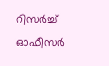റിസർച്ച് ഓഫീസർ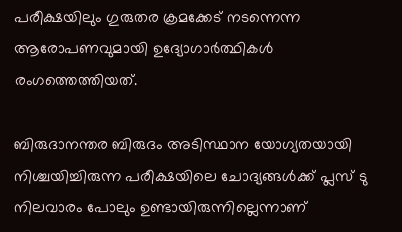പരീക്ഷയിലും ഗുരുതര ക്രമക്കേട് നടന്നെന്ന ആരോപണവുമായി ഉദ്യോഗാർത്ഥികൾ രംഗത്തെത്തിയത്.

ബിരുദാനന്തര ബിരുദം അടിസ്ഥാന യോഗ്യതയായി നിശ്ചയിച്ചിരുന്ന പരീക്ഷയിലെ ചോദ്യങ്ങൾക്ക് പ്ലസ് ടു നിലവാരം പോലും ഉണ്ടായിരുന്നില്ലെന്നാണ്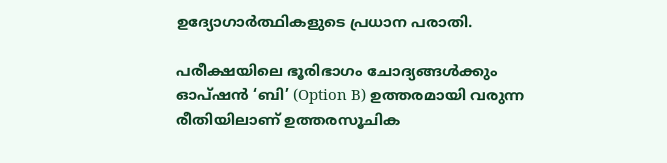ഉദ്യോഗാർത്ഥികളുടെ പ്രധാന പരാതി.

പരീക്ഷയിലെ ഭൂരിഭാഗം ചോദ്യങ്ങൾക്കും ഓപ്ഷൻ ‘ബി’ (Option B) ഉത്തരമായി വരുന്ന രീതിയിലാണ് ഉത്തരസൂചിക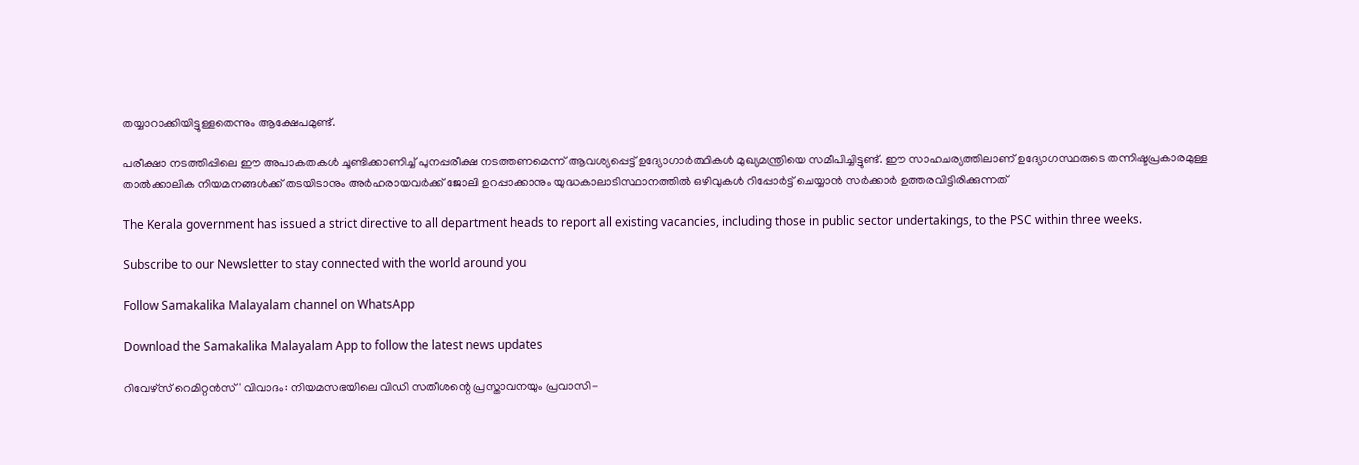തയ്യാറാക്കിയിട്ടുള്ളതെന്നും ആക്ഷേപമുണ്ട്.

പരീക്ഷാ നടത്തിപ്പിലെ ഈ അപാകതകൾ ചൂണ്ടിക്കാണിച്ച് പുനപ്പരീക്ഷ നടത്തണമെന്ന് ആവശ്യപ്പെട്ട് ഉദ്യോഗാർത്ഥികൾ മുഖ്യമന്ത്രിയെ സമീപിച്ചിട്ടുണ്ട്. ഈ സാഹചര്യത്തിലാണ് ഉദ്യോഗസ്ഥരുടെ തന്നിഷ്ടപ്രകാരമുള്ള താൽക്കാലിക നിയമനങ്ങൾക്ക് തടയിടാനും അർഹരായവർക്ക് ജോലി ഉറപ്പാക്കാനും യുദ്ധകാലാടിസ്ഥാനത്തിൽ ഒഴിവുകൾ റിപ്പോർട്ട് ചെയ്യാൻ സർക്കാർ ഉത്തരവിട്ടിരിക്കുന്നത്

The Kerala government has issued a strict directive to all department heads to report all existing vacancies, including those in public sector undertakings, to the PSC within three weeks.

Subscribe to our Newsletter to stay connected with the world around you

Follow Samakalika Malayalam channel on WhatsApp

Download the Samakalika Malayalam App to follow the latest news updates

റിവേഴ്‌സ് റെമിറ്റൻസ്' വിവാദം: നിയമസഭയിലെ വിഡി സതീശന്റെ പ്രസ്താവനയും പ്രവാസി-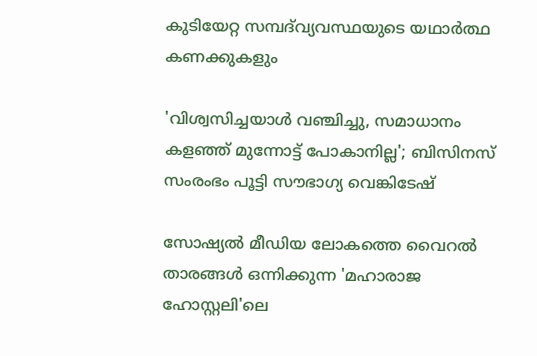കുടിയേറ്റ സമ്പദ്‌വ്യവസ്ഥയുടെ യഥാർത്ഥ കണക്കുകളും

'വിശ്വസിച്ചയാള്‍ വഞ്ചിച്ചു, സമാധാനം കളഞ്ഞ് മുന്നോട്ട് പോകാനില്ല'; ബിസിനസ് സംരംഭം പൂട്ടി സൗഭാഗ്യ വെങ്കിടേഷ്

സോഷ്യൽ മീഡിയ ലോകത്തെ വൈറൽ താരങ്ങള്‍ ഒന്നിക്കുന്ന 'മഹാരാജ ഹോസ്റ്റലി'ലെ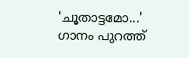'ചൂതാട്ടമോ...' ഗാനം പുറത്ത്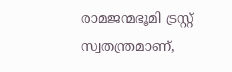രാമജന്മഭൂമി ട്രസ്റ്റ് സ്വതന്ത്രമാണ്,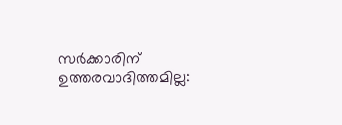സര്‍ക്കാരിന് ഉത്തരവാദിത്തമില്ല: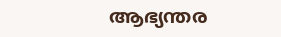ആഭ്യന്തര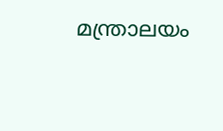മന്ത്രാലയം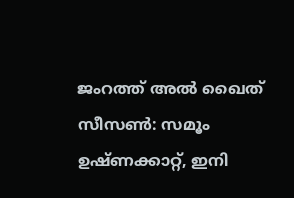ജംറത്ത് അല്‍ ഖൈത് സീസണ്‍: സമൂം ഉഷ്ണക്കാറ്റ്, ഇനി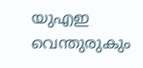യുഎഇ വെന്തുരുകും